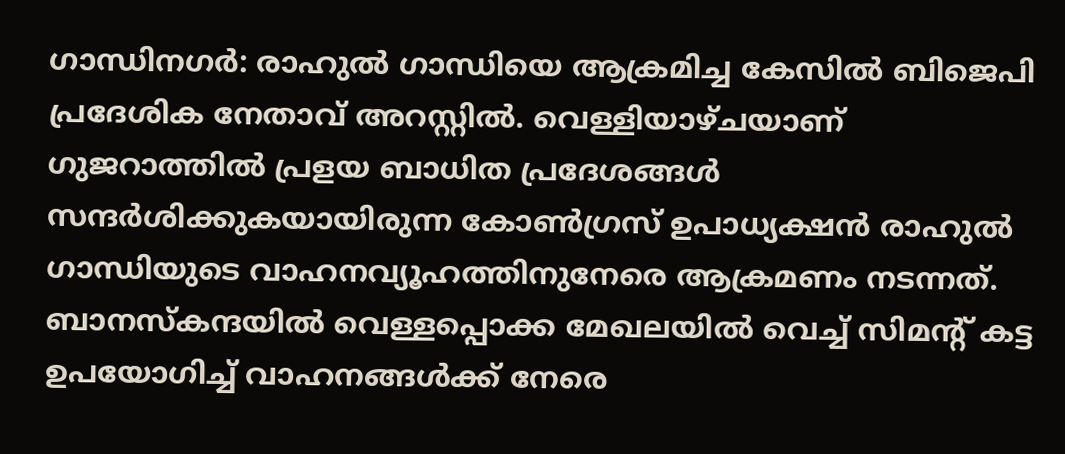ഗാന്ധിനഗര്‍: രാഹുല്‍ ഗാന്ധിയെ ആക്രമിച്ച കേസില്‍ ബിജെപി പ്രദേശിക നേതാവ് അറസ്റ്റില്‍. വെള്ളിയാഴ്ചയാണ് ഗുജറാത്തിൽ പ്രളയ ബാധിത പ്രദേശങ്ങള്‍ സന്ദര്‍ശിക്കുകയായിരുന്ന കോണ്‍ഗ്രസ് ഉപാധ്യക്ഷന്‍ രാഹുൽ ഗാന്ധിയുടെ വാഹനവ്യൂഹത്തിനുനേരെ ആക്രമണം നടന്നത്. ബാനസ്കന്ദയിൽ വെള്ളപ്പൊക്ക മേഖലയില്‍ വെച്ച് സിമന്റ് കട്ട ഉപയോഗിച്ച് വാഹനങ്ങൾക്ക് നേരെ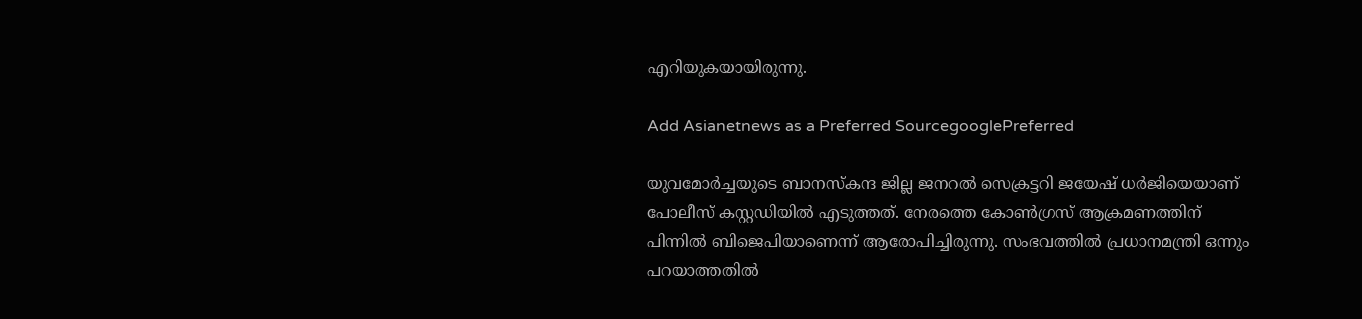എറിയുകയായിരുന്നു.

Add Asianetnews as a Preferred SourcegooglePreferred

യുവമോര്‍ച്ചയുടെ ബാനസ്കന്ദ ജില്ല ജനറല്‍ സെക്രട്ടറി ജയേഷ് ധര്‍ജിയെയാണ് പോലീസ് കസ്റ്റഡിയില്‍ എടുത്തത്. നേരത്തെ കോണ്‍ഗ്രസ് ആക്രമണത്തിന് പിന്നില്‍ ബിജെപിയാണെന്ന് ആരോപിച്ചിരുന്നു. സംഭവത്തില്‍ പ്രധാനമന്ത്രി ഒന്നും പറയാത്തതില്‍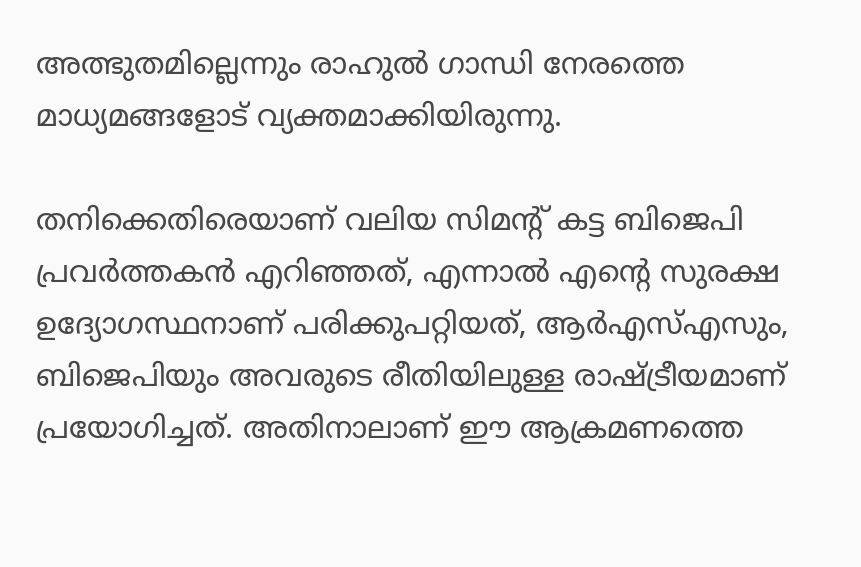അത്ഭുതമില്ലെന്നും രാഹുല്‍ ഗാന്ധി നേരത്തെ മാധ്യമങ്ങളോട് വ്യക്തമാക്കിയിരുന്നു.

തനിക്കെതിരെയാണ് വലിയ സിമന്‍റ് കട്ട ബിജെപി പ്രവര്‍ത്തകന്‍ എറിഞ്ഞത്, എന്നാല്‍ എന്‍റെ സുരക്ഷ ഉദ്യോഗസ്ഥനാണ് പരിക്കുപറ്റിയത്, ആര്‍എസ്എസും, ബിജെപിയും അവരുടെ രീതിയിലുള്ള രാഷ്ട്രീയമാണ് പ്രയോഗിച്ചത്. അതിനാലാണ് ഈ ആക്രമണത്തെ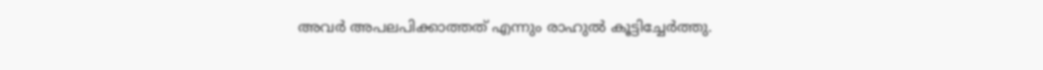അവര്‍ അപലപിക്കാത്തത് എന്നും രാഹുല്‍ കൂട്ടിച്ചേര്‍ത്തു.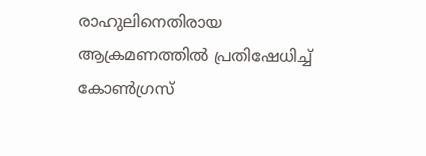രാഹുലിനെതിരായ ആക്രമണത്തില്‍ പ്രതിഷേധിച്ച് കോണ്‍ഗ്രസ്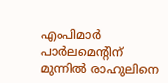എംപിമാര്‍ പാര്‍ലമെന്‍റിന് മുന്നില്‍ രാഹുലിനെ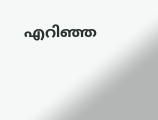എറി‌ഞ്ഞ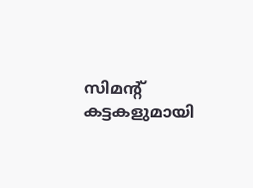സിമന്‍റ് കട്ടകളുമായി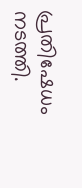പ്രതിഷേധം നടത്തി.